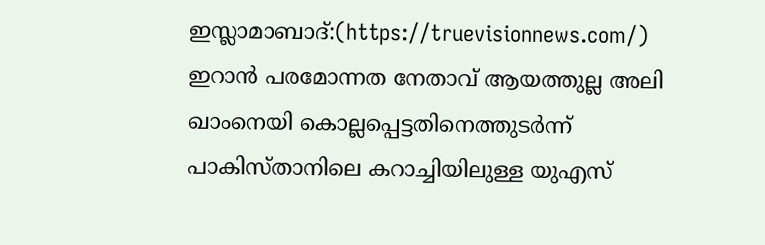ഇസ്ലാമാബാദ്:(https://truevisionnews.com/) ഇറാൻ പരമോന്നത നേതാവ് ആയത്തുല്ല അലി ഖാംനെയി കൊല്ലപ്പെട്ടതിനെത്തുടർന്ന് പാകിസ്താനിലെ കറാച്ചിയിലുള്ള യുഎസ്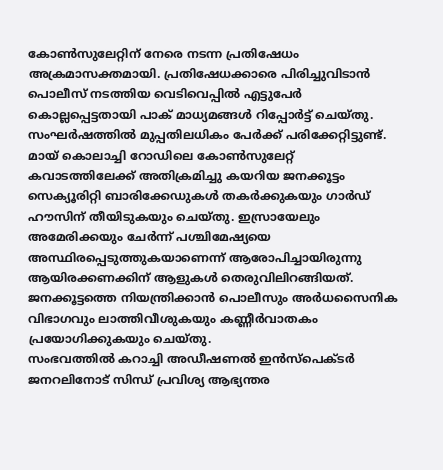കോൺസുലേറ്റിന് നേരെ നടന്ന പ്രതിഷേധം അക്രമാസക്തമായി. പ്രതിഷേധക്കാരെ പിരിച്ചുവിടാൻ പൊലീസ് നടത്തിയ വെടിവെപ്പിൽ എട്ടുപേർ കൊല്ലപ്പെട്ടതായി പാക് മാധ്യമങ്ങൾ റിപ്പോർട്ട് ചെയ്തു. സംഘർഷത്തിൽ മുപ്പതിലധികം പേർക്ക് പരിക്കേറ്റിട്ടുണ്ട്.
മായ് കൊലാച്ചി റോഡിലെ കോൺസുലേറ്റ് കവാടത്തിലേക്ക് അതിക്രമിച്ചു കയറിയ ജനക്കൂട്ടം സെക്യൂരിറ്റി ബാരിക്കേഡുകൾ തകർക്കുകയും ഗാർഡ് ഹൗസിന് തീയിടുകയും ചെയ്തു. ഇസ്രായേലും അമേരിക്കയും ചേർന്ന് പശ്ചിമേഷ്യയെ അസ്ഥിരപ്പെടുത്തുകയാണെന്ന് ആരോപിച്ചായിരുന്നു ആയിരക്കണക്കിന് ആളുകൾ തെരുവിലിറങ്ങിയത്. ജനക്കൂട്ടത്തെ നിയന്ത്രിക്കാൻ പൊലീസും അർധസൈനിക വിഭാഗവും ലാത്തിവീശുകയും കണ്ണീർവാതകം പ്രയോഗിക്കുകയും ചെയ്തു.
സംഭവത്തിൽ കറാച്ചി അഡീഷണൽ ഇൻസ്പെക്ടർ ജനറലിനോട് സിന്ധ് പ്രവിശ്യ ആഭ്യന്തര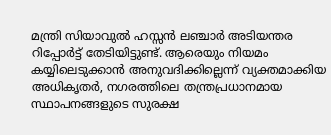മന്ത്രി സിയാവുൽ ഹസ്സൻ ലഞ്ചാർ അടിയന്തര റിപ്പോർട്ട് തേടിയിട്ടുണ്ട്. ആരെയും നിയമം കയ്യിലെടുക്കാൻ അനുവദിക്കില്ലെന്ന് വ്യക്തമാക്കിയ അധികൃതർ, നഗരത്തിലെ തന്ത്രപ്രധാനമായ സ്ഥാപനങ്ങളുടെ സുരക്ഷ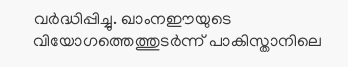വർദ്ധിപ്പിച്ചു. ഖാംനഈയുടെ വിയോഗത്തെത്തുടർന്ന് പാകിസ്താനിലെ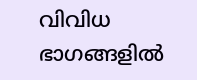വിവിധ ഭാഗങ്ങളിൽ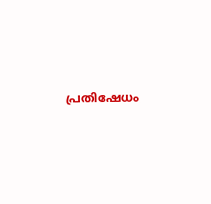പ്രതിഷേധം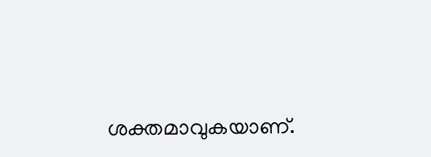ശക്തമാവുകയാണ്.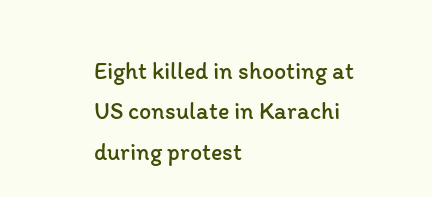Eight killed in shooting at US consulate in Karachi during protest